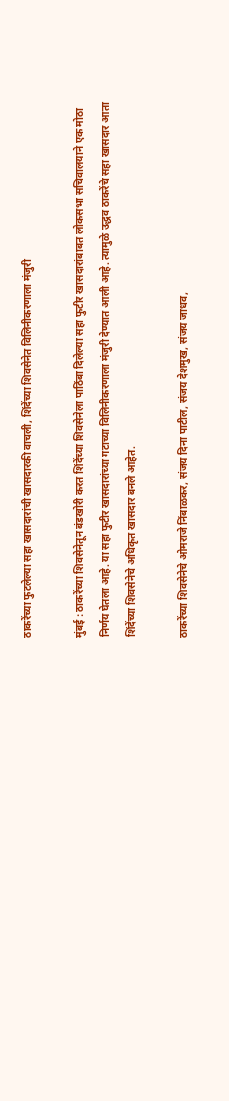ठाकरेंच्या फुटलेल्या सहा खासदारांची खासदारकी वाचली, शिंदेंच्या शिवसेनेत विलिनीकरणाला मंजुरी

मुंबई : ठाकरेंच्या शिवसेनेतून बंडखोरी करत शिंदेंच्या शिवसेनेला पाठिंबा दिलेल्या सहा फुटीर खासदारांबाबत लोकसभा सचिवालयाने एक मोठा निर्णय घेतला आहे. या सहा फुटीर खासदारांच्या गटाच्या विलिनीकरणाला मंजुरी देण्यात आली आहे. त्यामुळे उद्धव ठाकरेंचे सहा खासदार आता शिंदेंच्या शिवसेनेचे अधिकृत खासदार बनले आहेत.

ठाकरेंच्या शिवसेनेचे ओमराजे निंबाळकर, संजय दिना पाटील, संजय देशमुख, संजय जाधव,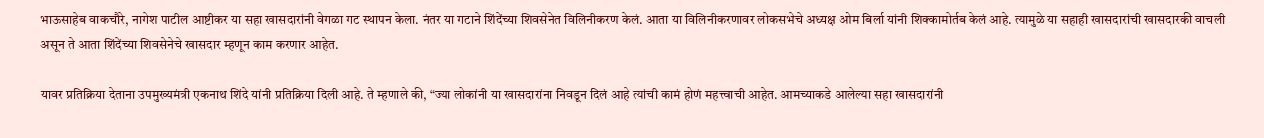भाऊसाहेब वाकचौरे, नागेश पाटील आष्टीकर या सहा खासदारांनी वेगळा गट स्थापन केला. नंतर या गटाने शिंदेंच्या शिवसेनेत विलिनीकरण केलं. आता या विलिनीकरणावर लोकसभेचे अध्यक्ष ओम बिर्ला यांनी शिक्कामोर्तब केलं आहे. त्यामुळे या सहाही खासदारांची खासदारकी वाचली असून ते आता शिंदेंच्या शिवसेनेचे खासदार म्हणून काम करणार आहेत.

यावर प्रतिक्रिया देताना उपमुख्यमंत्री एकनाथ शिंदे यांनी प्रतिक्रिया दिली आहे. ते म्हणाले की, “ज्या लोकांनी या खासदारांना निवडून दिलं आहे त्यांची कामं होणं महत्त्वाची आहेत. आमच्याकडे आलेल्या सहा खासदारांनी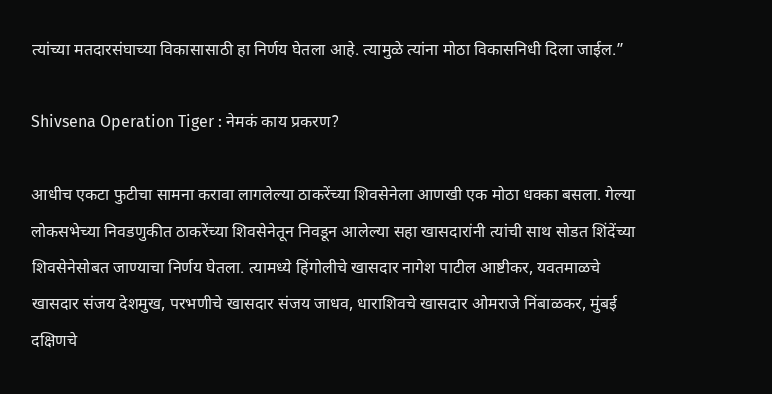त्यांच्या मतदारसंघाच्या विकासासाठी हा निर्णय घेतला आहे. त्यामुळे त्यांना मोठा विकासनिधी दिला जाईल.”

Shivsena Operation Tiger : नेमकं काय प्रकरण?

आधीच एकटा फुटीचा सामना करावा लागलेल्या ठाकरेंच्या शिवसेनेला आणखी एक मोठा धक्का बसला. गेल्या लोकसभेच्या निवडणुकीत ठाकरेंच्या शिवसेनेतून निवडून आलेल्या सहा खासदारांनी त्यांची साथ सोडत शिंदेंच्या शिवसेनेसोबत जाण्याचा निर्णय घेतला. त्यामध्ये हिंगोलीचे खासदार नागेश पाटील आष्टीकर, यवतमाळचे खासदार संजय देशमुख, परभणीचे खासदार संजय जाधव, धाराशिवचे खासदार ओमराजे निंबाळकर, मुंबई दक्षिणचे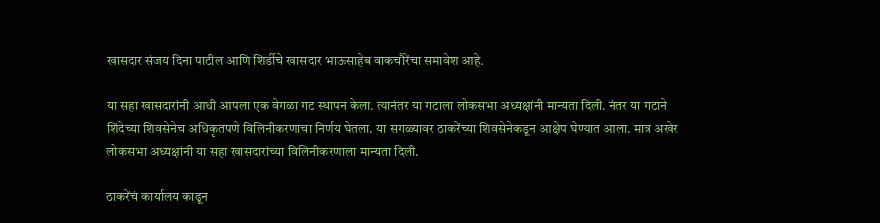खासदार संजय दिना पाटील आणि शिर्डीचे खासदार भाऊसाहेब वाकचौरेंचा समावेश आहे.

या सहा खासदारांनी आधी आपला एक वेगळा गट स्थापन केला. त्यानंतर या गटाला लोकसभा अध्यक्षांनी मान्यता दिली. नंतर या गटाने शिंदेच्या शिवसेनेच अधिकृतपणे विलिनीकरणाचा निर्णय घेतला. या सगळ्यावर ठाकरेंच्या शिवसेनेकडून आक्षेप घेण्यात आला. मात्र अखेर लोकसभा अध्यक्षांनी या सहा खासदारांच्या विलिनीकरणाला मान्यता दिली.

ठाकरेंचं कार्यालय काढून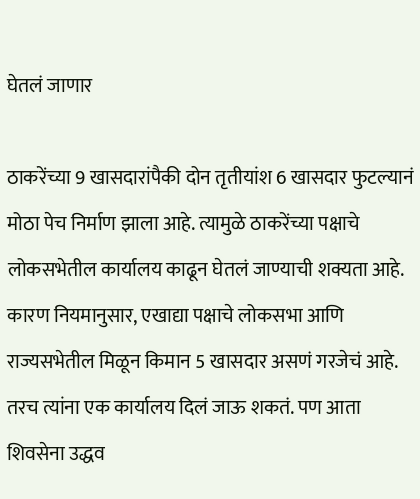घेतलं जाणार

ठाकरेंच्या 9 खासदारांपैकी दोन तृतीयांश 6 खासदार फुटल्यानं मोठा पेच निर्माण झाला आहे. त्यामुळे ठाकरेंच्या पक्षाचे लोकसभेतील कार्यालय काढून घेतलं जाण्याची शक्यता आहे. कारण नियमानुसार, एखाद्या पक्षाचे लोकसभा आणि राज्यसभेतील मिळून किमान 5 खासदार असणं गरजेचं आहे. तरच त्यांना एक कार्यालय दिलं जाऊ शकतं. पण आता शिवसेना उद्धव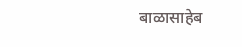बाळासाहेब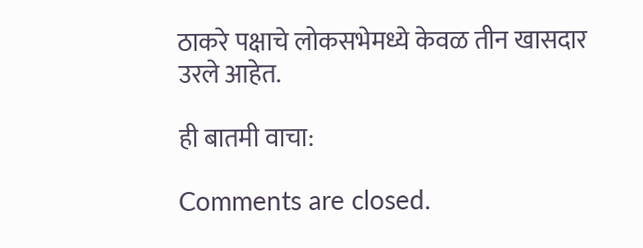ठाकरे पक्षाचे लोकसभेमध्ये केवळ तीन खासदार उरले आहेत.

ही बातमी वाचा:

Comments are closed.